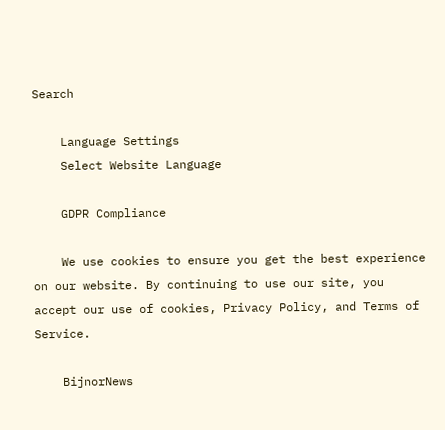Search

    Language Settings
    Select Website Language

    GDPR Compliance

    We use cookies to ensure you get the best experience on our website. By continuing to use our site, you accept our use of cookies, Privacy Policy, and Terms of Service.

    BijnorNews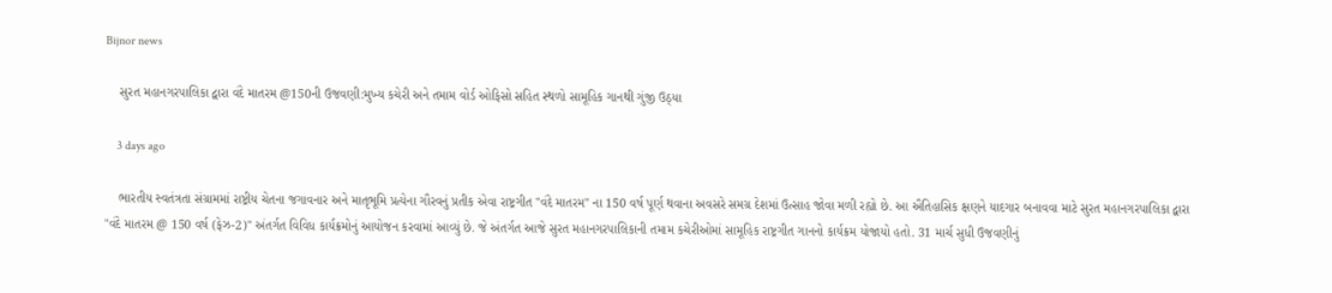Bijnor news

    સુરત મહાનગરપાલિકા દ્વારા વંદે માતરમ @150ની ઉજવણી:મુખ્ય કચેરી અને તમામ વોર્ડ ઓફિસો સહિત સ્થળો સામૂહિક ગાનથી ગુંજી ઉઠ્યા

    3 days ago

    ભારતીય સ્વતંત્રતા સંગ્રામમાં રાષ્ટ્રીય ચેતના જગાવનાર અને માતૃભૂમિ પ્રત્યેના ગૌરવનું પ્રતીક એવા રાષ્ટ્રગીત "વંદે માતરમ" ના 150 વર્ષ પૂર્ણ થવાના અવસરે સમગ્ર દેશમાં ઉત્સાહ જોવા મળી રહ્યો છે. આ ઐતિહાસિક ક્ષણને યાદગાર બનાવવા માટે સુરત મહાનગરપાલિકા દ્વારા "વંદે માતરમ @ 150 વર્ષ (ફેઝ-2)" અંતર્ગત વિવિધ કાર્યક્રમોનું આયોજન કરવામાં આવ્યું છે. જે અંતર્ગત આજે સુરત મહાનગરપાલિકાની તમામ કચેરીઓમાં સામૂહિક રાષ્ટ્રગીત ગાનનો કાર્યક્રમ યોજાયો હતો. 31 માર્ચ સુધી ઉજવણીનું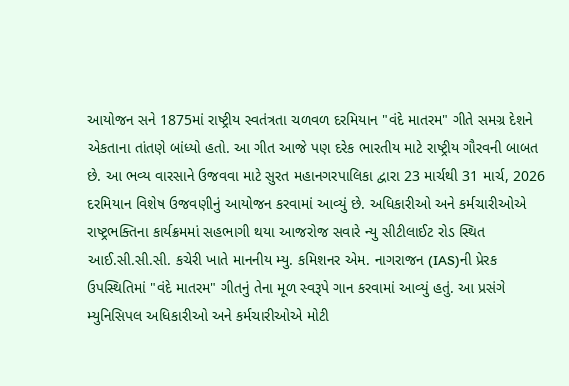આયોજન સને 1875માં રાષ્ટ્રીય સ્વતંત્રતા ચળવળ દરમિયાન "વંદે માતરમ" ગીતે સમગ્ર દેશને એકતાના તાંતણે બાંધ્યો હતો. આ ગીત આજે પણ દરેક ભારતીય માટે રાષ્ટ્રીય ગૌરવની બાબત છે. આ ભવ્ય વારસાને ઉજવવા માટે સુરત મહાનગરપાલિકા દ્વારા 23 માર્ચથી 31 માર્ચ, 2026 દરમિયાન વિશેષ ઉજવણીનું આયોજન કરવામાં આવ્યું છે. અધિકારીઓ અને કર્મચારીઓએ રાષ્ટ્રભક્તિના કાર્યક્રમમાં સહભાગી થયા આજરોજ સવારે ન્યુ સીટીલાઈટ રોડ સ્થિત આઈ.સી.સી.સી. કચેરી ખાતે માનનીય મ્યુ. કમિશનર એમ. નાગરાજન (IAS)ની પ્રેરક ઉપસ્થિતિમાં "વંદે માતરમ" ગીતનું તેના મૂળ સ્વરૂપે ગાન કરવામાં આવ્યું હતું. આ પ્રસંગે મ્યુનિસિપલ અધિકારીઓ અને કર્મચારીઓએ મોટી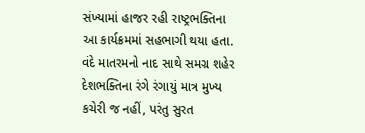સંખ્યામાં હાજર રહી રાષ્ટ્રભક્તિના આ કાર્યક્રમમાં સહભાગી થયા હતા. વંદે માતરમનો નાદ સાથે સમગ્ર શહેર દેશભક્તિના રંગે રંગાયું માત્ર મુખ્ય કચેરી જ નહીં, પરંતુ સુરત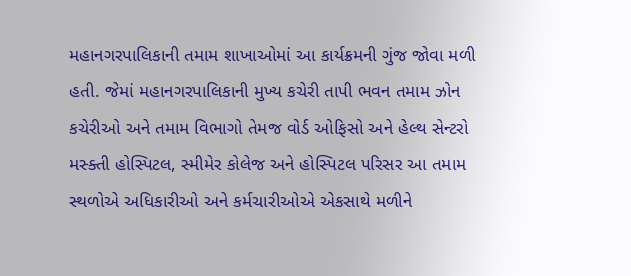મહાનગરપાલિકાની તમામ શાખાઓમાં આ કાર્યક્રમની ગુંજ જોવા મળી હતી. જેમાં મહાનગરપાલિકાની મુખ્ય કચેરી તાપી ભવન તમામ ઝોન કચેરીઓ અને તમામ વિભાગો તેમજ વોર્ડ ઓફિસો અને હેલ્થ સેન્ટરો મસ્ક્તી હોસ્પિટલ, સ્મીમેર કોલેજ અને હોસ્પિટલ પરિસર આ તમામ સ્થળોએ અધિકારીઓ અને કર્મચારીઓએ એકસાથે મળીને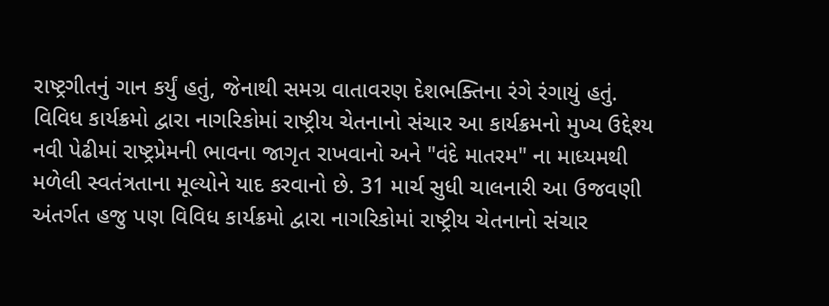રાષ્ટ્રગીતનું ગાન કર્યું હતું, જેનાથી સમગ્ર વાતાવરણ દેશભક્તિના રંગે રંગાયું હતું. વિવિધ કાર્યક્રમો દ્વારા નાગરિકોમાં રાષ્ટ્રીય ચેતનાનો સંચાર આ કાર્યક્રમનો મુખ્ય ઉદ્દેશ્ય નવી પેઢીમાં રાષ્ટ્રપ્રેમની ભાવના જાગૃત રાખવાનો અને "વંદે માતરમ" ના માધ્યમથી મળેલી સ્વતંત્રતાના મૂલ્યોને યાદ કરવાનો છે. 31 માર્ચ સુધી ચાલનારી આ ઉજવણી અંતર્ગત હજુ પણ વિવિધ કાર્યક્રમો દ્વારા નાગરિકોમાં રાષ્ટ્રીય ચેતનાનો સંચાર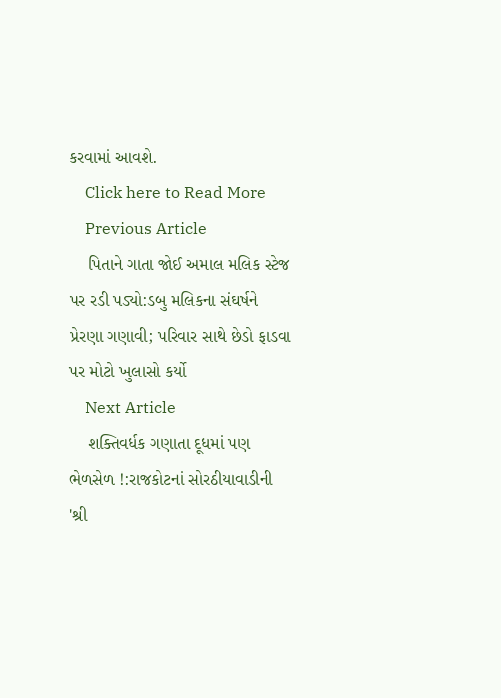કરવામાં આવશે.
    Click here to Read More
    Previous Article
    પિતાને ગાતા જોઈ અમાલ મલિક સ્ટેજ પર રડી પડ્યો:ડબુ મલિકના સંઘર્ષને પ્રેરણા ગણાવી; પરિવાર સાથે છેડો ફાડવા પર મોટો ખુલાસો કર્યો
    Next Article
    શક્તિવર્ધક ગણાતા દૂધમાં પણ ભેળસેળ !:રાજકોટનાં સોરઠીયાવાડીની 'શ્રી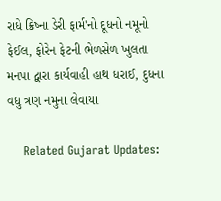રાધે ક્રિષ્ના ડેરી ફાર્મ'નો દૂધનો નમૂનો ફેઈલ, ફોરેન ફેટની ભેળસેળ ખુલતા મનપા દ્વારા કાર્યવાહી હાથ ધરાઈ, દુધના વધુ ત્રણ નમુના લેવાયા

    Related Gujarat Updates: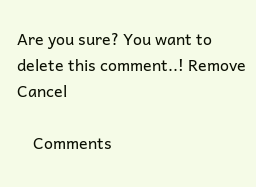Are you sure? You want to delete this comment..! Remove Cancel

    Comments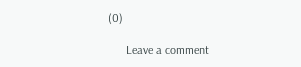(0)

      Leave a comment